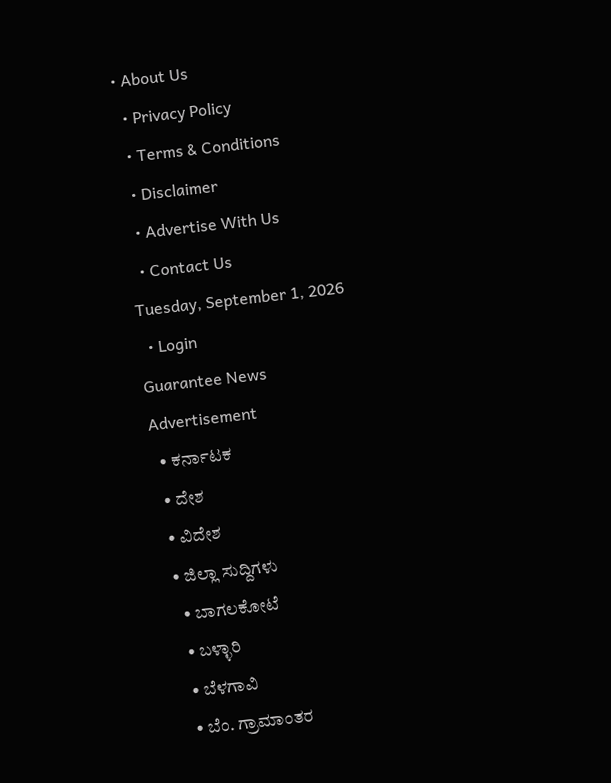• About Us
  • Privacy Policy
  • Terms & Conditions
  • Disclaimer
  • Advertise With Us
  • Contact Us
Tuesday, September 1, 2026
  • Login
Guarantee News
Advertisement
  • ಕರ್ನಾಟಕ
  • ದೇಶ
  • ವಿದೇಶ
  • ಜಿಲ್ಲಾ ಸುದ್ದಿಗಳು
    • ಬಾಗಲಕೋಟೆ
    • ಬಳ್ಳಾರಿ
    • ಬೆಳಗಾವಿ
    • ಬೆಂ. ಗ್ರಾಮಾಂತರ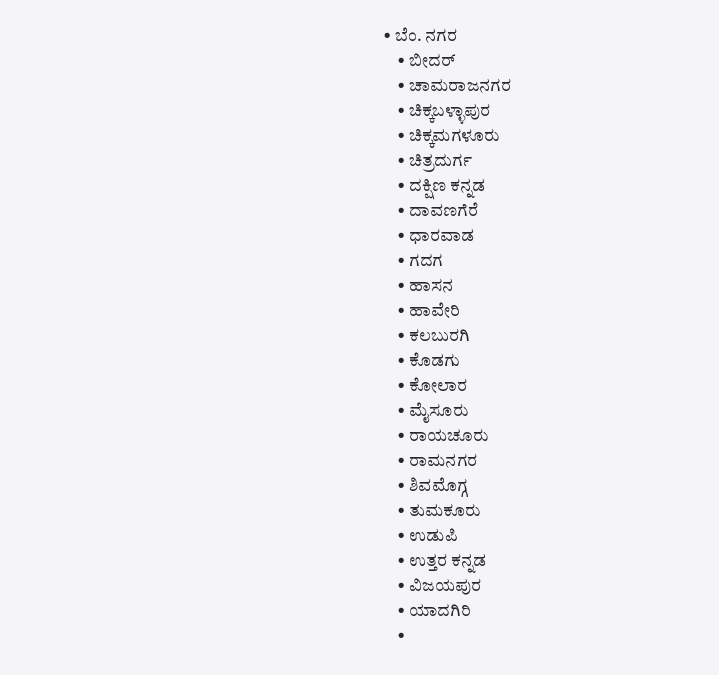• ಬೆಂ. ನಗರ
    • ಬೀದರ್
    • ಚಾಮರಾಜನಗರ
    • ಚಿಕ್ಕಬಳ್ಳಾಪುರ
    • ಚಿಕ್ಕಮಗಳೂರು
    • ಚಿತ್ರದುರ್ಗ
    • ದಕ್ಷಿಣ ಕನ್ನಡ
    • ದಾವಣಗೆರೆ
    • ಧಾರವಾಡ
    • ಗದಗ
    • ಹಾಸನ
    • ಹಾವೇರಿ
    • ಕಲಬುರಗಿ
    • ಕೊಡಗು
    • ಕೋಲಾರ
    • ಮೈಸೂರು
    • ರಾಯಚೂರು
    • ರಾಮನಗರ
    • ಶಿವಮೊಗ್ಗ
    • ತುಮಕೂರು
    • ಉಡುಪಿ
    • ಉತ್ತರ ಕನ್ನಡ
    • ವಿಜಯಪುರ
    • ಯಾದಗಿರಿ
    •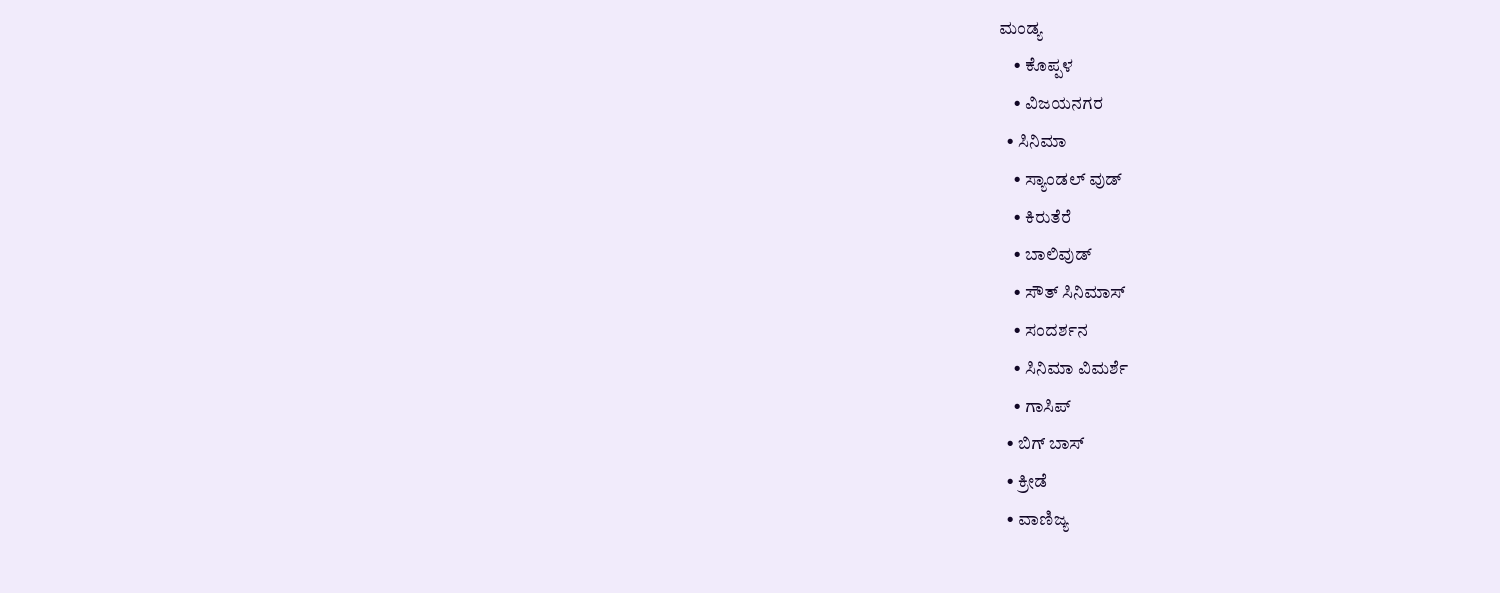ಮಂಡ್ಯ
    • ಕೊಪ್ಪಳ
    • ವಿಜಯನಗರ
  • ಸಿನಿಮಾ
    • ಸ್ಯಾಂಡಲ್ ವುಡ್
    • ಕಿರುತೆರೆ
    • ಬಾಲಿವುಡ್
    • ಸೌತ್ ಸಿನಿಮಾಸ್
    • ಸಂದರ್ಶನ
    • ಸಿನಿಮಾ ವಿಮರ್ಶೆ
    • ಗಾಸಿಪ್
  • ಬಿಗ್ ಬಾಸ್
  • ಕ್ರೀಡೆ
  • ವಾಣಿಜ್ಯ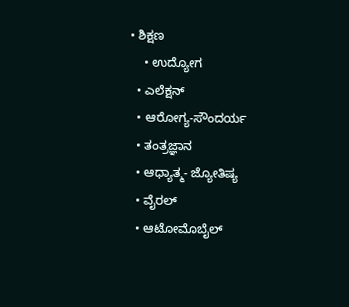• ಶಿಕ್ಷಣ
    • ಉದ್ಯೋಗ
  • ಎಲೆಕ್ಷನ್
  • ಆರೋಗ್ಯ-ಸೌಂದರ್ಯ
  • ತಂತ್ರಜ್ಞಾನ
  • ಆಧ್ಯಾತ್ಮ- ಜ್ಯೋತಿಷ್ಯ
  • ವೈರಲ್
  • ಆಟೋಮೊಬೈಲ್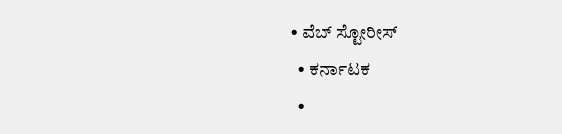• ವೆಬ್ ಸ್ಟೋರೀಸ್
  • ಕರ್ನಾಟಕ
  •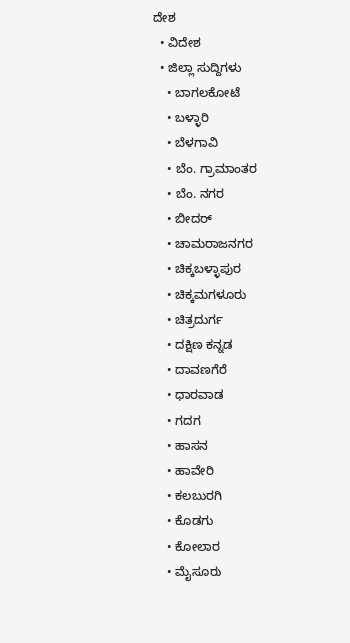ದೇಶ
  • ವಿದೇಶ
  • ಜಿಲ್ಲಾ ಸುದ್ದಿಗಳು
    • ಬಾಗಲಕೋಟೆ
    • ಬಳ್ಳಾರಿ
    • ಬೆಳಗಾವಿ
    • ಬೆಂ. ಗ್ರಾಮಾಂತರ
    • ಬೆಂ. ನಗರ
    • ಬೀದರ್
    • ಚಾಮರಾಜನಗರ
    • ಚಿಕ್ಕಬಳ್ಳಾಪುರ
    • ಚಿಕ್ಕಮಗಳೂರು
    • ಚಿತ್ರದುರ್ಗ
    • ದಕ್ಷಿಣ ಕನ್ನಡ
    • ದಾವಣಗೆರೆ
    • ಧಾರವಾಡ
    • ಗದಗ
    • ಹಾಸನ
    • ಹಾವೇರಿ
    • ಕಲಬುರಗಿ
    • ಕೊಡಗು
    • ಕೋಲಾರ
    • ಮೈಸೂರು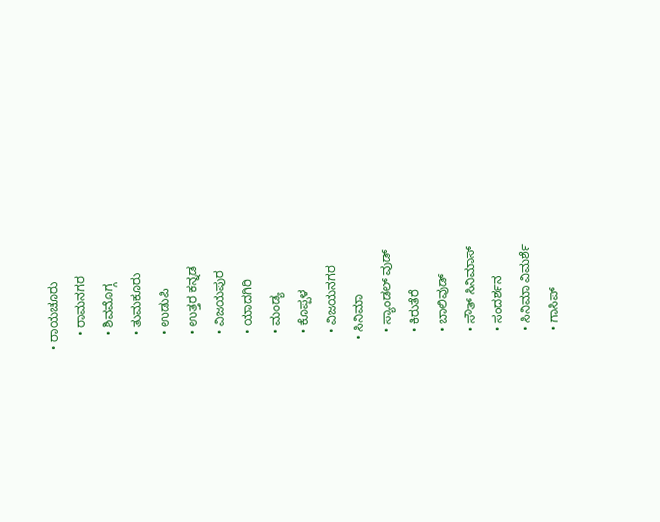• ರಾಯಚೂರು
    • ರಾಮನಗರ
    • ಶಿವಮೊಗ್ಗ
    • ತುಮಕೂರು
    • ಉಡುಪಿ
    • ಉತ್ತರ ಕನ್ನಡ
    • ವಿಜಯಪುರ
    • ಯಾದಗಿರಿ
    • ಮಂಡ್ಯ
    • ಕೊಪ್ಪಳ
    • ವಿಜಯನಗರ
  • ಸಿನಿಮಾ
    • ಸ್ಯಾಂಡಲ್ ವುಡ್
    • ಕಿರುತೆರೆ
    • ಬಾಲಿವುಡ್
    • ಸೌತ್ ಸಿನಿಮಾಸ್
    • ಸಂದರ್ಶನ
    • ಸಿನಿಮಾ ವಿಮರ್ಶೆ
    • ಗಾಸಿಪ್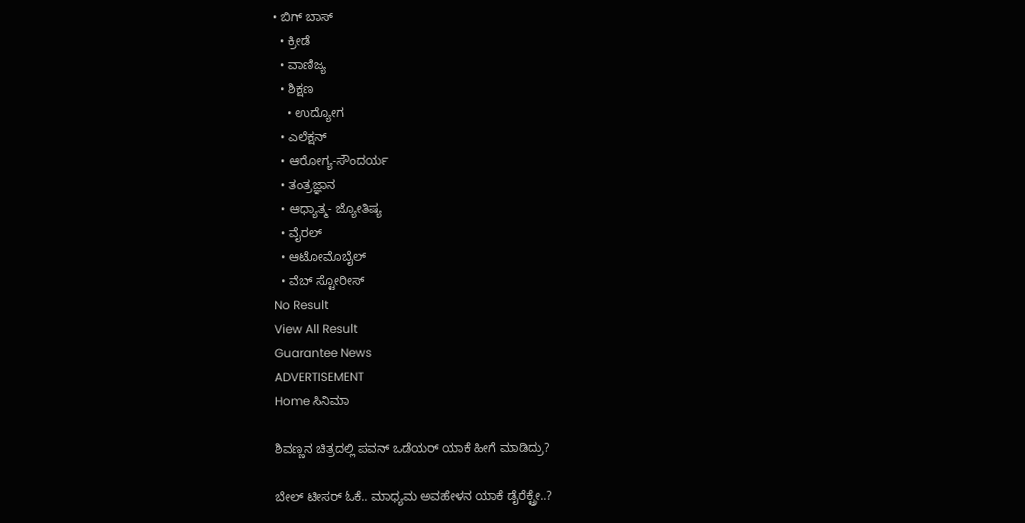• ಬಿಗ್ ಬಾಸ್
  • ಕ್ರೀಡೆ
  • ವಾಣಿಜ್ಯ
  • ಶಿಕ್ಷಣ
    • ಉದ್ಯೋಗ
  • ಎಲೆಕ್ಷನ್
  • ಆರೋಗ್ಯ-ಸೌಂದರ್ಯ
  • ತಂತ್ರಜ್ಞಾನ
  • ಆಧ್ಯಾತ್ಮ- ಜ್ಯೋತಿಷ್ಯ
  • ವೈರಲ್
  • ಆಟೋಮೊಬೈಲ್
  • ವೆಬ್ ಸ್ಟೋರೀಸ್
No Result
View All Result
Guarantee News
ADVERTISEMENT
Home ಸಿನಿಮಾ

ಶಿವಣ್ಣನ ಚಿತ್ರದಲ್ಲಿ ಪವನ್ ಒಡೆಯರ್ ಯಾಕೆ ಹೀಗೆ ಮಾಡಿದ್ರು?

ಬೇಲ್ ಟೀಸರ್ ಓಕೆ.. ಮಾಧ್ಯಮ ಅವಹೇಳನ ಯಾಕೆ ಡೈರೆಕ್ಟ್ರೇ..?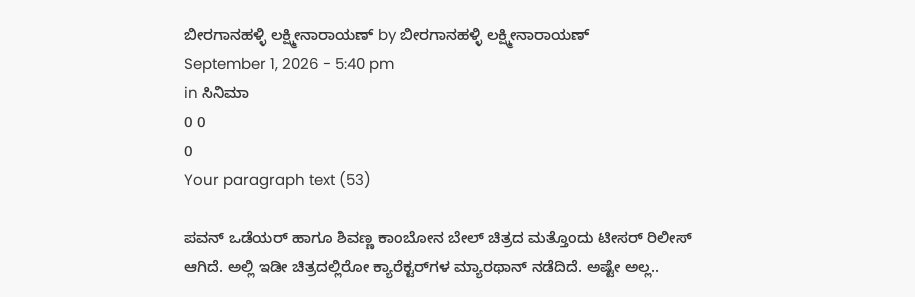ಬೀರಗಾನಹಳ್ಳಿ ಲಕ್ಷ್ಮೀನಾರಾಯಣ್ by ಬೀರಗಾನಹಳ್ಳಿ ಲಕ್ಷ್ಮೀನಾರಾಯಣ್
September 1, 2026 - 5:40 pm
in ಸಿನಿಮಾ
0 0
0
Your paragraph text (53)

ಪವನ್ ಒಡೆಯರ್ ಹಾಗೂ ಶಿವಣ್ಣ ಕಾಂಬೋನ ಬೇಲ್ ಚಿತ್ರದ ಮತ್ತೊಂದು ಟೀಸರ್ ರಿಲೀಸ್ ಆಗಿದೆ. ಅಲ್ಲಿ ಇಡೀ ಚಿತ್ರದಲ್ಲಿರೋ ಕ್ಯಾರೆಕ್ಟರ್‌‌ಗಳ ಮ್ಯಾರಥಾನ್ ನಡೆದಿದೆ. ಅಷ್ಟೇ ಅಲ್ಲ..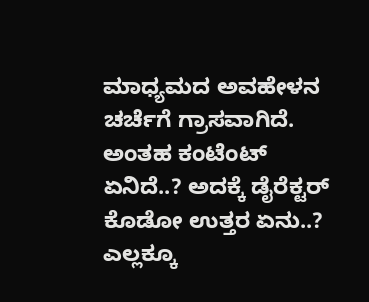ಮಾಧ್ಯಮದ ಅವಹೇಳನ ಚರ್ಚೆಗೆ ಗ್ರಾಸವಾಗಿದೆ. ಅಂತಹ ಕಂಟೆಂಟ್ ಏನಿದೆ..? ಅದಕ್ಕೆ ಡೈರೆಕ್ಟರ್ ಕೊಡೋ ಉತ್ತರ ಏನು..? ಎಲ್ಲಕ್ಕೂ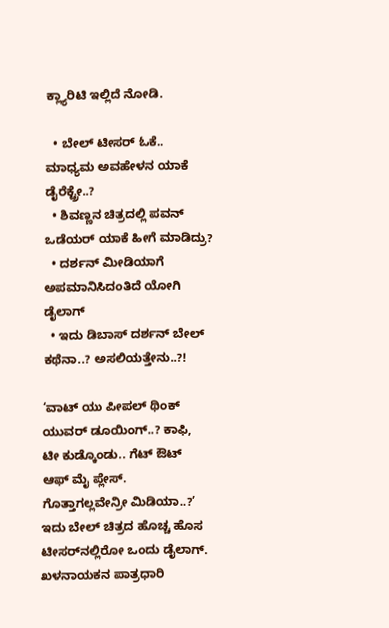ಕ್ಲ್ಯಾರಿಟಿ ಇಲ್ಲಿದೆ ನೋಡಿ.

  • ಬೇಲ್ ಟೀಸರ್ ಓಕೆ.. ಮಾಧ್ಯಮ ಅವಹೇಳನ ಯಾಕೆ ಡೈರೆಕ್ಟ್ರೇ..?
  • ಶಿವಣ್ಣನ ಚಿತ್ರದಲ್ಲಿ ಪವನ್ ಒಡೆಯರ್ ಯಾಕೆ ಹೀಗೆ ಮಾಡಿದ್ರು?
  • ದರ್ಶನ್ ಮೀಡಿಯಾಗೆ ಅಪಮಾನಿಸಿದಂತಿದೆ ಯೋಗಿ ಡೈಲಾಗ್
  • ಇದು ಡಿಬಾಸ್ ದರ್ಶನ್ ಬೇಲ್ ಕಥೆನಾ..? ಅಸಲಿಯತ್ತೇನು..?!

‘ವಾಟ್ ಯು ಪೀಪಲ್ ಥಿಂಕ್ ಯುವರ್ ಡೂಯಿಂಗ್..? ಕಾಫಿ, ಟೀ ಕುಡ್ಕೊಂಡು.. ಗೆಟ್ ಔಟ್ ಆಫ್ ಮೈ ಪ್ಲೇಸ್. ಗೊತ್ತಾಗಲ್ಲವೇನ್ರೀ ಮಿಡಿಯಾ..?’ ಇದು ಬೇಲ್ ಚಿತ್ರದ ಹೊಚ್ಚ ಹೊಸ ಟೀಸರ್‌‌ನಲ್ಲಿರೋ ಒಂದು ಡೈಲಾಗ್. ಖಳನಾಯಕನ ಪಾತ್ರಧಾರಿ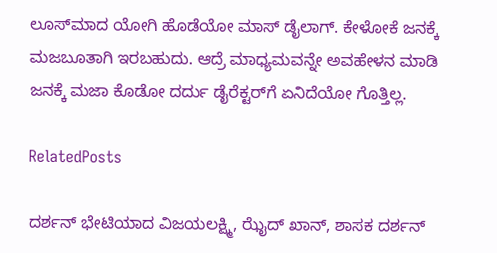ಲೂಸ್‌ಮಾದ ಯೋಗಿ ಹೊಡೆಯೋ ಮಾಸ್ ಡೈಲಾಗ್. ಕೇಳೋಕೆ ಜನಕ್ಕೆ ಮಜಬೂತಾಗಿ ಇರಬಹುದು. ಆದ್ರೆ ಮಾಧ್ಯಮವನ್ನೇ ಅವಹೇಳನ ಮಾಡಿ ಜನಕ್ಕೆ ಮಜಾ ಕೊಡೋ ದರ್ದು ಡೈರೆಕ್ಟರ್‌ಗೆ ಏನಿದೆಯೋ ಗೊತ್ತಿಲ್ಲ.

RelatedPosts

ದರ್ಶನ್‌ ಭೇಟಿಯಾದ ವಿಜಯಲಕ್ಷ್ಮಿ, ಝೈದ್‌‌ ಖಾನ್‌, ಶಾಸಕ ದರ್ಶನ್‌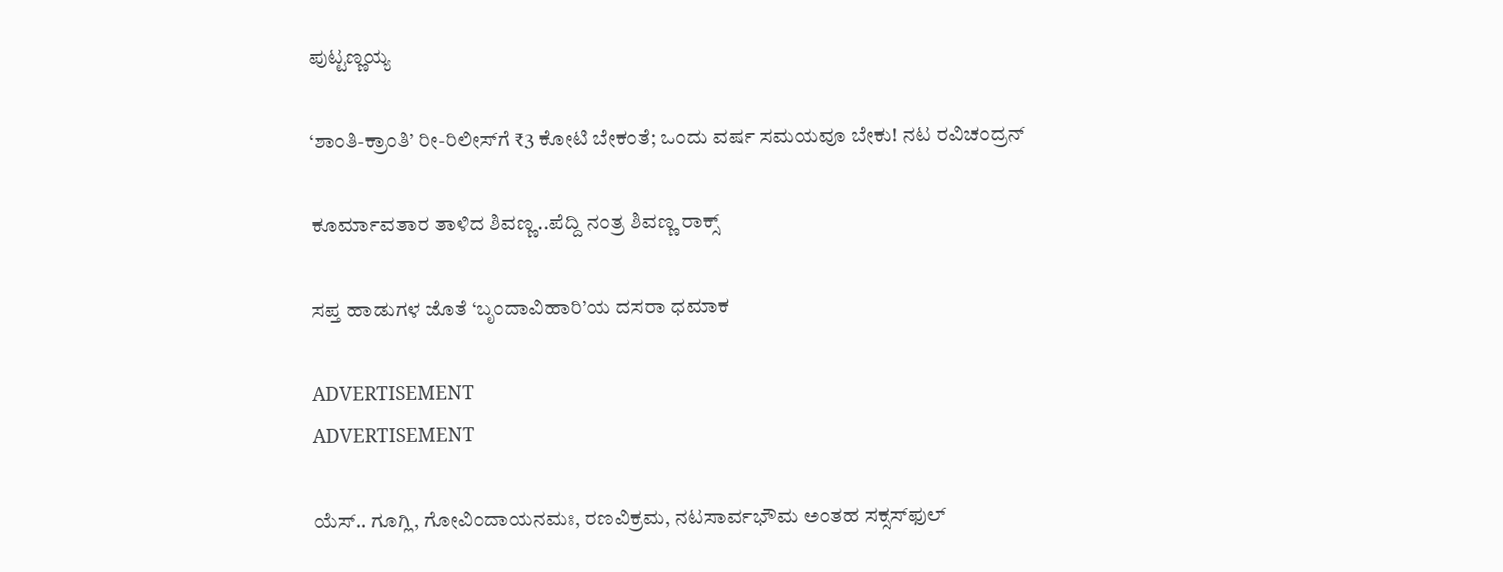ಪುಟ್ಟಣ್ಣಯ್ಯ

‘ಶಾಂತಿ-ಕ್ರಾಂತಿ’ ರೀ-ರಿಲೀಸ್‌ಗೆ ₹3 ಕೋಟಿ ಬೇಕಂತೆ; ಒಂದು ವರ್ಷ ಸಮಯವೂ ಬೇಕು! ನಟ ರವಿಚಂದ್ರನ್

ಕೂರ್ಮಾವತಾರ ತಾಳಿದ ಶಿವಣ್ಣ..ಪೆದ್ದಿ ನಂತ್ರ ಶಿವಣ್ಣ ರಾಕ್ಸ್

ಸಪ್ತ ಹಾಡುಗಳ ಜೊತೆ ‘ಬೃಂದಾವಿಹಾರಿ’ಯ ದಸರಾ ಧಮಾಕ

ADVERTISEMENT
ADVERTISEMENT

ಯೆಸ್.. ಗೂಗ್ಲಿ, ಗೋವಿಂದಾಯನಮಃ, ರಣವಿಕ್ರಮ, ನಟಸಾರ್ವಭೌಮ ಅಂತಹ ಸಕ್ಸಸ್‌‌‌ಫುಲ್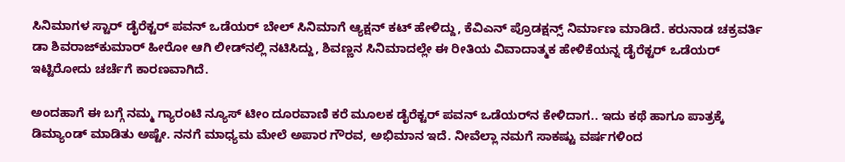ಸಿನಿಮಾಗಳ ಸ್ಟಾರ್ ಡೈರೆಕ್ಟರ್ ಪವನ್ ಒಡೆಯರ್ ಬೇಲ್ ಸಿನಿಮಾಗೆ ಆ್ಯಕ್ಷನ್ ಕಟ್ ಹೇಳಿದ್ದು, ಕೆವಿಎನ್ ಪ್ರೊಡಕ್ಷನ್ಸ್ ನಿರ್ಮಾಣ ಮಾಡಿದೆ. ಕರುನಾಡ ಚಕ್ರವರ್ತಿ ಡಾ ಶಿವರಾಜ್‌‌ಕುಮಾರ್ ಹೀರೋ ಆಗಿ ಲೀಡ್‌‌ನಲ್ಲಿ ನಟಿಸಿದ್ದು, ಶಿವಣ್ಣನ ಸಿನಿಮಾದಲ್ಲೇ ಈ ರೀತಿಯ ವಿವಾದಾತ್ಮಕ ಹೇಳಿಕೆಯನ್ನ ಡೈರೆಕ್ಟರ್ ಒಡೆಯರ್ ಇಟ್ಟಿರೋದು ಚರ್ಚೆಗೆ ಕಾರಣವಾಗಿದೆ.

ಅಂದಹಾಗೆ ಈ ಬಗ್ಗೆ ನಮ್ಮ ಗ್ಯಾರಂಟಿ ನ್ಯೂಸ್ ಟೀಂ ದೂರವಾಣಿ ಕರೆ ಮೂಲಕ ಡೈರೆಕ್ಟರ್ ಪವನ್ ಒಡೆಯರ್‌ನ ಕೇಳಿದಾಗ.. ಇದು ಕಥೆ ಹಾಗೂ ಪಾತ್ರಕ್ಕೆ ಡಿಮ್ಯಾಂಡ್ ಮಾಡಿತು ಅಷ್ಟೇ. ನನಗೆ ಮಾಧ್ಯಮ ಮೇಲೆ ಅಪಾರ ಗೌರವ, ಅಭಿಮಾನ ಇದೆ. ನೀವೆಲ್ಲಾ ನಮಗೆ ಸಾಕಷ್ಟು ವರ್ಷಗಳಿಂದ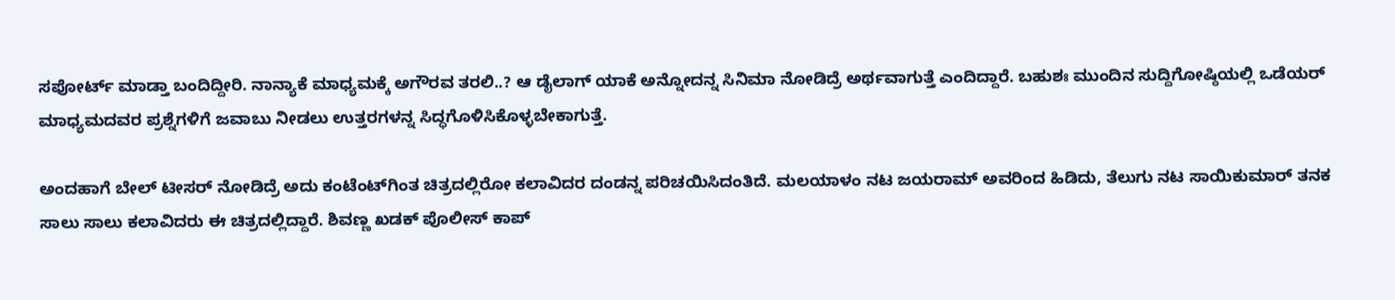ಸಪೋರ್ಟ್ ಮಾಡ್ತಾ ಬಂದಿದ್ದೀರಿ. ನಾನ್ಯಾಕೆ ಮಾಧ್ಯಮಕ್ಕೆ ಅಗೌರವ ತರಲಿ..? ಆ ಡೈಲಾಗ್ ಯಾಕೆ ಅನ್ನೋದನ್ನ ಸಿನಿಮಾ ನೋಡಿದ್ರೆ ಅರ್ಥವಾಗುತ್ತೆ ಎಂದಿದ್ದಾರೆ. ಬಹುಶಃ ಮುಂದಿನ ಸುದ್ದಿಗೋಷ್ಠಿಯಲ್ಲಿ ಒಡೆಯರ್ ಮಾಧ್ಯಮದವರ ಪ್ರಶ್ನೆಗಳಿಗೆ ಜವಾಬು ನೀಡಲು ಉತ್ತರಗಳನ್ನ ಸಿದ್ಧಗೊಳಿಸಿಕೊಳ್ಳಬೇಕಾಗುತ್ತೆ.

ಅಂದಹಾಗೆ ಬೇಲ್ ಟೀಸರ್‌ ನೋಡಿದ್ರೆ ಅದು ಕಂಟೆಂಟ್‌‌ಗಿಂತ ಚಿತ್ರದಲ್ಲಿರೋ ಕಲಾವಿದರ ದಂಡನ್ನ ಪರಿಚಯಿಸಿದಂತಿದೆ. ಮಲಯಾಳಂ ನಟ ಜಯರಾಮ್ ಅವರಿಂದ ಹಿಡಿದು, ತೆಲುಗು ನಟ ಸಾಯಿಕುಮಾರ್ ತನಕ ಸಾಲು ಸಾಲು ಕಲಾವಿದರು ಈ ಚಿತ್ರದಲ್ಲಿದ್ದಾರೆ. ಶಿವಣ್ಣ ಖಡಕ್ ಪೊಲೀಸ್ ಕಾಪ್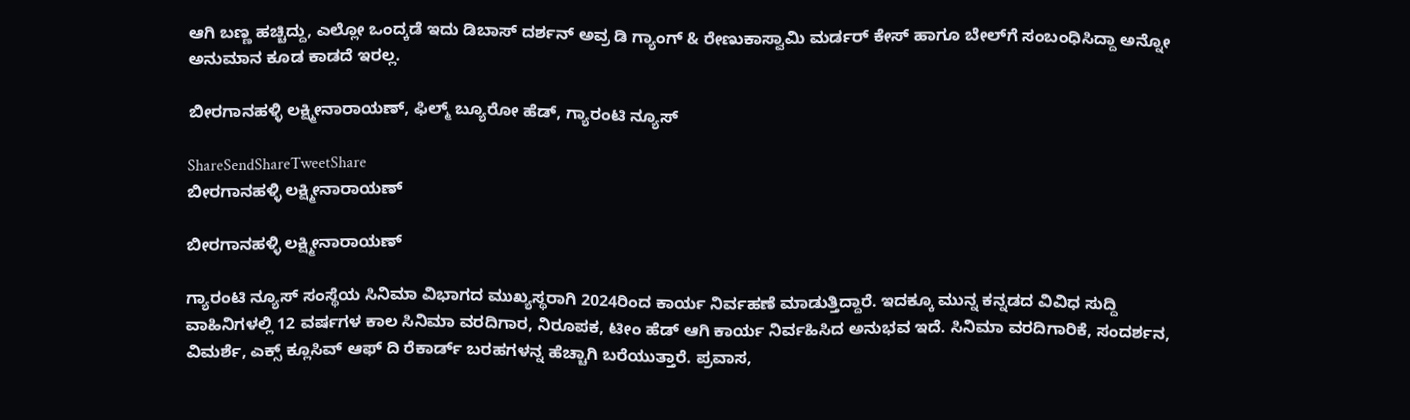ಆಗಿ ಬಣ್ಣ ಹಚ್ಚಿದ್ದು, ಎಲ್ಲೋ ಒಂದ್ಕಡೆ ಇದು ಡಿಬಾಸ್ ದರ್ಶನ್ ಅವ್ರ ಡಿ ಗ್ಯಾಂಗ್ & ರೇಣುಕಾಸ್ವಾಮಿ ಮರ್ಡರ್ ಕೇಸ್ ಹಾಗೂ ಬೇಲ್‌ಗೆ ಸಂಬಂಧಿಸಿದ್ದಾ ಅನ್ನೋ ಅನುಮಾನ ಕೂಡ ಕಾಡದೆ ಇರಲ್ಲ.

ಬೀರಗಾನಹಳ್ಳಿ ಲಕ್ಷ್ಮೀನಾರಾಯಣ್, ಫಿಲ್ಮ್ ಬ್ಯೂರೋ ಹೆಡ್, ಗ್ಯಾರಂಟಿ ನ್ಯೂಸ್

ShareSendShareTweetShare
ಬೀರಗಾನಹಳ್ಳಿ ಲಕ್ಷ್ಮೀನಾರಾಯಣ್

ಬೀರಗಾನಹಳ್ಳಿ ಲಕ್ಷ್ಮೀನಾರಾಯಣ್

ಗ್ಯಾರಂಟಿ ನ್ಯೂಸ್ ಸಂಸ್ಥೆಯ ಸಿನಿಮಾ ವಿಭಾಗದ ಮುಖ್ಯಸ್ಥರಾಗಿ 2024ರಿಂದ ಕಾರ್ಯ ನಿರ್ವಹಣೆ ಮಾಡುತ್ತಿದ್ದಾರೆ. ಇದಕ್ಕೂ ಮುನ್ನ ಕನ್ನಡದ ವಿವಿಧ ಸುದ್ದಿ ವಾಹಿನಿಗಳಲ್ಲಿ 12 ವರ್ಷಗಳ ಕಾಲ ಸಿನಿಮಾ ವರದಿಗಾರ, ನಿರೂಪಕ, ಟೀಂ ಹೆಡ್ ಆಗಿ ಕಾರ್ಯ ನಿರ್ವಹಿಸಿದ ಅನುಭವ ಇದೆ. ಸಿನಿಮಾ ವರದಿಗಾರಿಕೆ, ಸಂದರ್ಶನ, ವಿಮರ್ಶೆ, ಎಕ್ಸ್ ಕ್ಲೂಸಿವ್ ಆಫ್ ದಿ ರೆಕಾರ್ಡ್ ಬರಹಗಳನ್ನ ಹೆಚ್ಚಾಗಿ ಬರೆಯುತ್ತಾರೆ. ಪ್ರವಾಸ,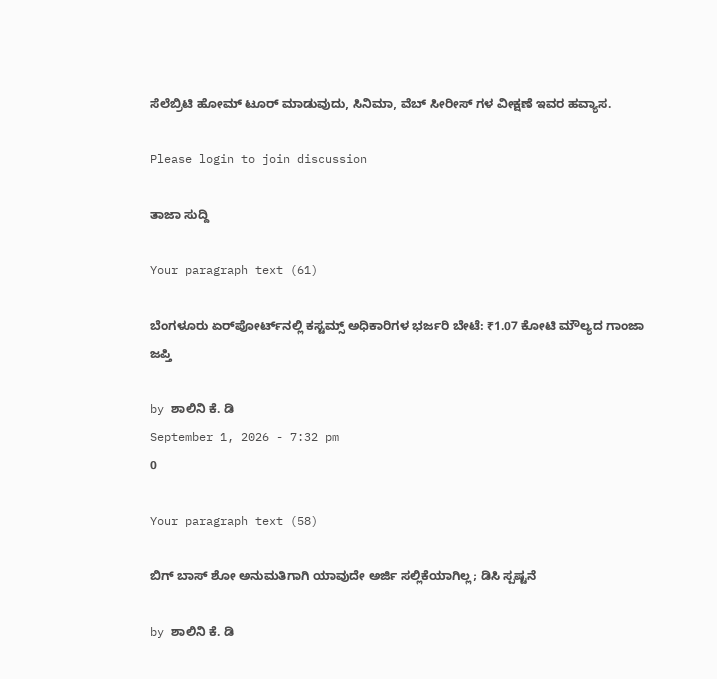ಸೆಲೆಬ್ರಿಟಿ ಹೋಮ್ ಟೂರ್ ಮಾಡುವುದು, ಸಿನಿಮಾ, ವೆಬ್ ಸೀರೀಸ್ ಗಳ ವೀಕ್ಷಣೆ ಇವರ ಹವ್ಯಾಸ.

Please login to join discussion

ತಾಜಾ ಸುದ್ದಿ

Your paragraph text (61)

ಬೆಂಗಳೂರು ಏರ್‌ಪೋರ್ಟ್‌ನಲ್ಲಿ ಕಸ್ಟಮ್ಸ್ ಅಧಿಕಾರಿಗಳ ಭರ್ಜರಿ ಬೇಟೆ: ₹1.07 ಕೋಟಿ ಮೌಲ್ಯದ ಗಾಂಜಾ ಜಪ್ತಿ

by ಶಾಲಿನಿ ಕೆ. ಡಿ
September 1, 2026 - 7:32 pm
0

Your paragraph text (58)

ಬಿಗ್ ಬಾಸ್ ಶೋ ಅನುಮತಿಗಾಗಿ ಯಾವುದೇ ಅರ್ಜಿ ಸಲ್ಲಿಕೆಯಾಗಿಲ್ಲ; ಡಿಸಿ ಸ್ಪಷ್ಟನೆ

by ಶಾಲಿನಿ ಕೆ. ಡಿ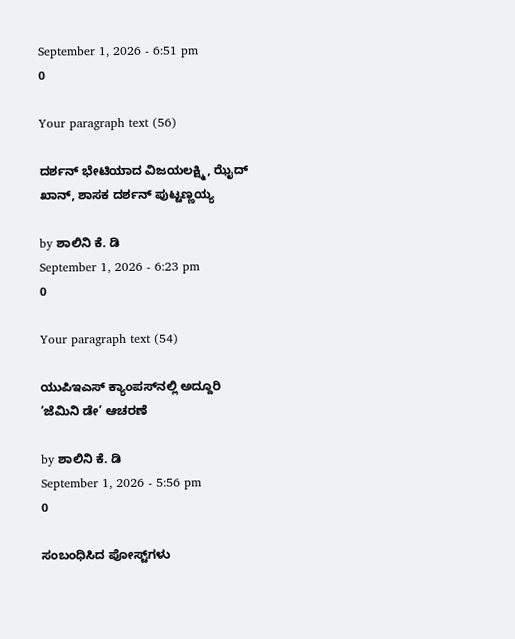September 1, 2026 - 6:51 pm
0

Your paragraph text (56)

ದರ್ಶನ್‌ ಭೇಟಿಯಾದ ವಿಜಯಲಕ್ಷ್ಮಿ, ಝೈದ್‌‌ ಖಾನ್‌, ಶಾಸಕ ದರ್ಶನ್‌ ಪುಟ್ಟಣ್ಣಯ್ಯ

by ಶಾಲಿನಿ ಕೆ. ಡಿ
September 1, 2026 - 6:23 pm
0

Your paragraph text (54)

ಯುಪಿಇಎಸ್‌ ಕ್ಯಾಂಪಸ್‌ನಲ್ಲಿ ಅದ್ದೂರಿ ‘ಜೆಮಿನಿ ಡೇ’ ಆಚರಣೆ

by ಶಾಲಿನಿ ಕೆ. ಡಿ
September 1, 2026 - 5:56 pm
0

ಸಂಬಂಧಿಸಿದ ಪೋಸ್ಟ್‌ಗಳು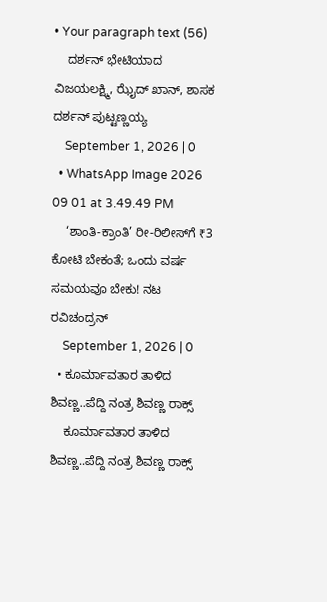• Your paragraph text (56)
    ದರ್ಶನ್‌ ಭೇಟಿಯಾದ ವಿಜಯಲಕ್ಷ್ಮಿ, ಝೈದ್‌‌ ಖಾನ್‌, ಶಾಸಕ ದರ್ಶನ್‌ ಪುಟ್ಟಣ್ಣಯ್ಯ
    September 1, 2026 | 0
  • WhatsApp Image 2026 09 01 at 3.49.49 PM
    ‘ಶಾಂತಿ-ಕ್ರಾಂತಿ’ ರೀ-ರಿಲೀಸ್‌ಗೆ ₹3 ಕೋಟಿ ಬೇಕಂತೆ; ಒಂದು ವರ್ಷ ಸಮಯವೂ ಬೇಕು! ನಟ ರವಿಚಂದ್ರನ್
    September 1, 2026 | 0
  • ಕೂರ್ಮಾವತಾರ ತಾಳಿದ ಶಿವಣ್ಣ..ಪೆದ್ದಿ ನಂತ್ರ ಶಿವಣ್ಣ ರಾಕ್ಸ್
    ಕೂರ್ಮಾವತಾರ ತಾಳಿದ ಶಿವಣ್ಣ..ಪೆದ್ದಿ ನಂತ್ರ ಶಿವಣ್ಣ ರಾಕ್ಸ್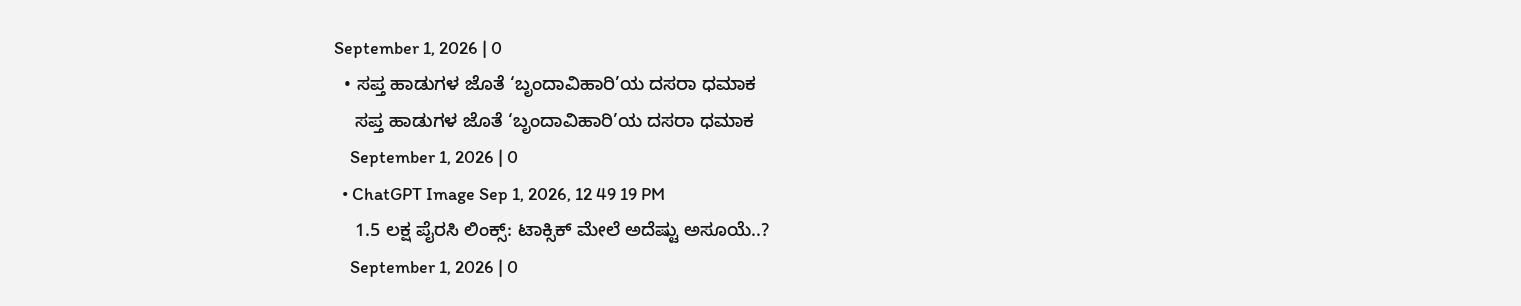September 1, 2026 | 0
  • ಸಪ್ತ ಹಾಡುಗಳ ಜೊತೆ ‘ಬೃಂದಾವಿಹಾರಿ’ಯ ದಸರಾ ಧಮಾಕ
    ಸಪ್ತ ಹಾಡುಗಳ ಜೊತೆ ‘ಬೃಂದಾವಿಹಾರಿ’ಯ ದಸರಾ ಧಮಾಕ
    September 1, 2026 | 0
  • ChatGPT Image Sep 1, 2026, 12 49 19 PM
    1.5 ಲಕ್ಷ ಪೈರಸಿ ಲಿಂಕ್ಸ್: ಟಾಕ್ಸಿಕ್ ಮೇಲೆ ಅದೆಷ್ಟು ಅಸೂಯೆ..?
    September 1, 2026 | 0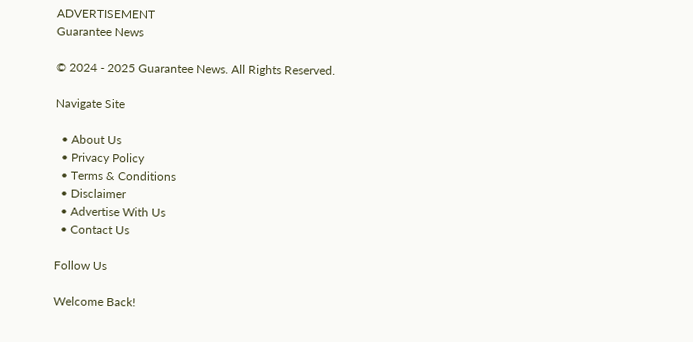ADVERTISEMENT
Guarantee News

© 2024 - 2025 Guarantee News. All Rights Reserved.

Navigate Site

  • About Us
  • Privacy Policy
  • Terms & Conditions
  • Disclaimer
  • Advertise With Us
  • Contact Us

Follow Us

Welcome Back!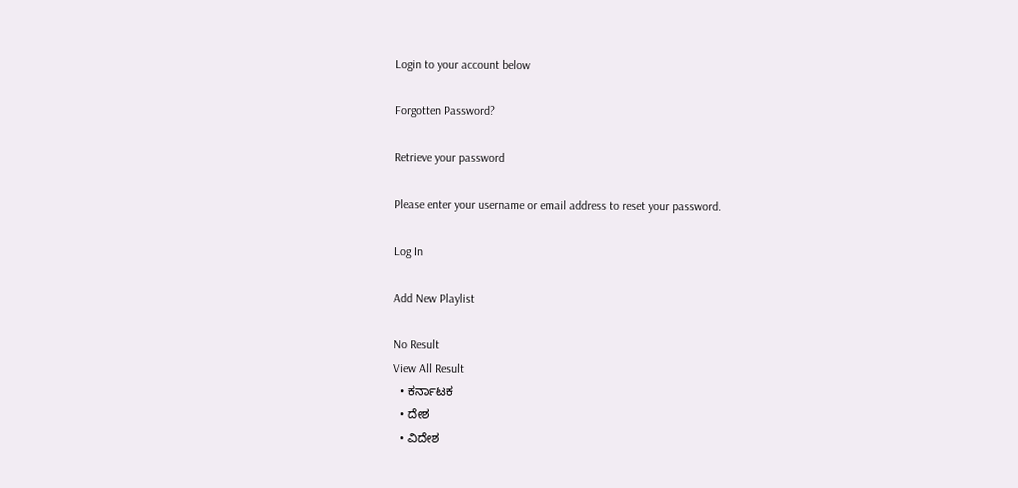Login to your account below

Forgotten Password?

Retrieve your password

Please enter your username or email address to reset your password.

Log In

Add New Playlist

No Result
View All Result
  • ಕರ್ನಾಟಕ
  • ದೇಶ
  • ವಿದೇಶ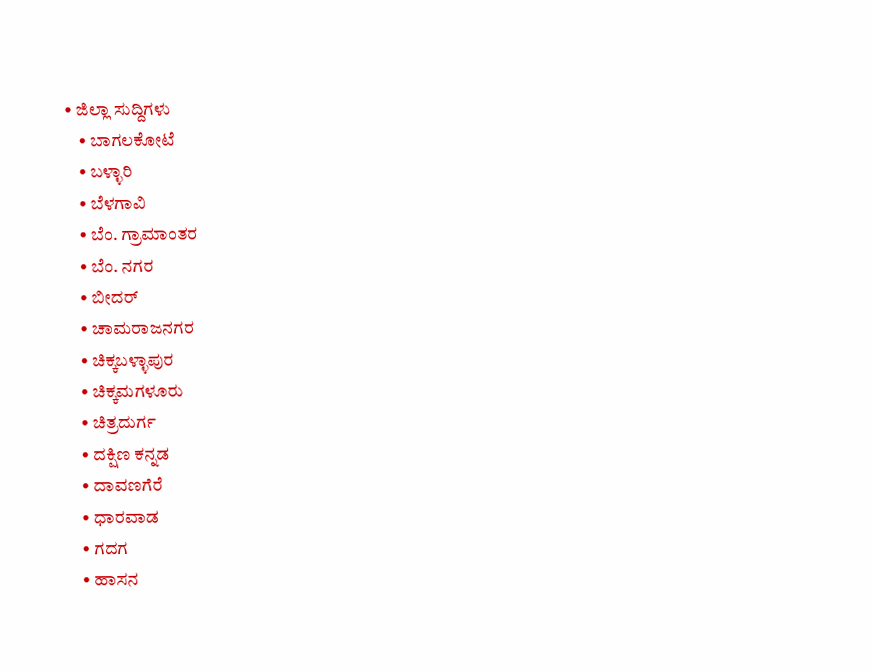• ಜಿಲ್ಲಾ ಸುದ್ದಿಗಳು
    • ಬಾಗಲಕೋಟೆ
    • ಬಳ್ಳಾರಿ
    • ಬೆಳಗಾವಿ
    • ಬೆಂ. ಗ್ರಾಮಾಂತರ
    • ಬೆಂ. ನಗರ
    • ಬೀದರ್
    • ಚಾಮರಾಜನಗರ
    • ಚಿಕ್ಕಬಳ್ಳಾಪುರ
    • ಚಿಕ್ಕಮಗಳೂರು
    • ಚಿತ್ರದುರ್ಗ
    • ದಕ್ಷಿಣ ಕನ್ನಡ
    • ದಾವಣಗೆರೆ
    • ಧಾರವಾಡ
    • ಗದಗ
    • ಹಾಸನ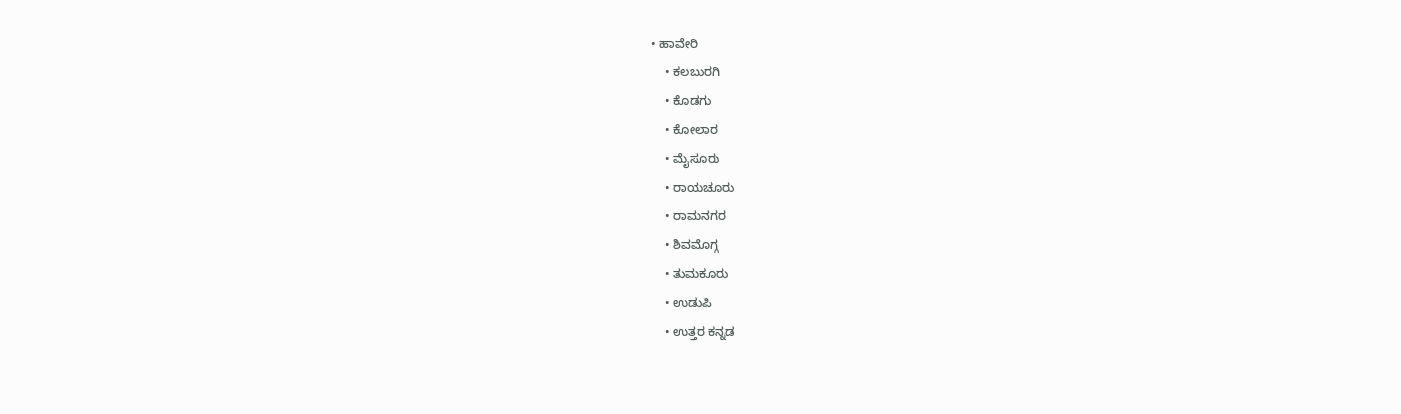• ಹಾವೇರಿ
    • ಕಲಬುರಗಿ
    • ಕೊಡಗು
    • ಕೋಲಾರ
    • ಮೈಸೂರು
    • ರಾಯಚೂರು
    • ರಾಮನಗರ
    • ಶಿವಮೊಗ್ಗ
    • ತುಮಕೂರು
    • ಉಡುಪಿ
    • ಉತ್ತರ ಕನ್ನಡ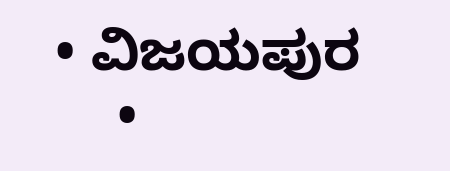• ವಿಜಯಪುರ
    •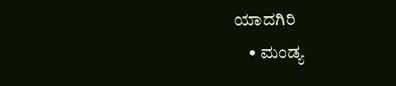ಯಾದಗಿರಿ
    • ಮಂಡ್ಯ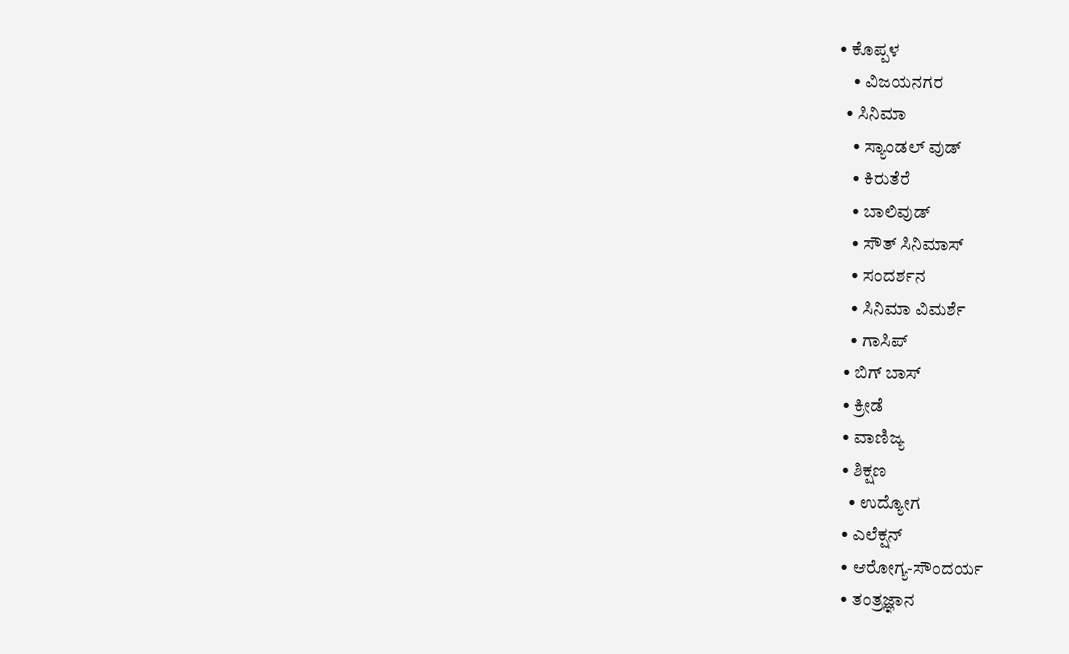• ಕೊಪ್ಪಳ
    • ವಿಜಯನಗರ
  • ಸಿನಿಮಾ
    • ಸ್ಯಾಂಡಲ್ ವುಡ್
    • ಕಿರುತೆರೆ
    • ಬಾಲಿವುಡ್
    • ಸೌತ್ ಸಿನಿಮಾಸ್
    • ಸಂದರ್ಶನ
    • ಸಿನಿಮಾ ವಿಮರ್ಶೆ
    • ಗಾಸಿಪ್
  • ಬಿಗ್ ಬಾಸ್
  • ಕ್ರೀಡೆ
  • ವಾಣಿಜ್ಯ
  • ಶಿಕ್ಷಣ
    • ಉದ್ಯೋಗ
  • ಎಲೆಕ್ಷನ್
  • ಆರೋಗ್ಯ-ಸೌಂದರ್ಯ
  • ತಂತ್ರಜ್ಞಾನ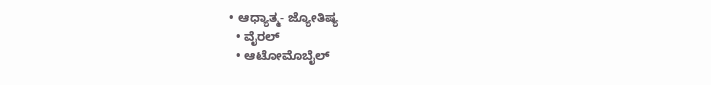• ಆಧ್ಯಾತ್ಮ- ಜ್ಯೋತಿಷ್ಯ
  • ವೈರಲ್
  • ಆಟೋಮೊಬೈಲ್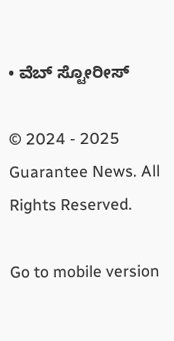• ವೆಬ್ ಸ್ಟೋರೀಸ್

© 2024 - 2025 Guarantee News. All Rights Reserved.

Go to mobile version